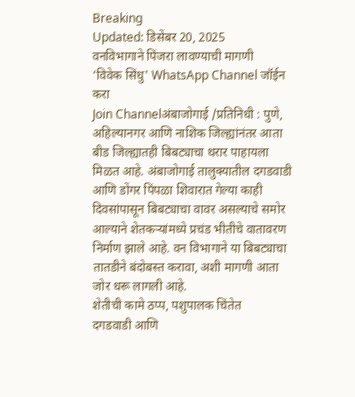Breaking
Updated: डिसेंबर 20, 2025
वनविभागाने पिंजरा लावण्याची मागणी
‘विवेक सिंधु' WhatsApp Channel जॉईन करा
Join Channelअंबाजोगाई /प्रतिनिधी : पुणे, अहिल्यानगर आणि नाशिक जिल्ह्यांनंतर आता बीड जिल्ह्यातही बिबट्याचा थरार पाहायला मिळत आहे. अंबाजोगाई तालुक्यातील दगडवाडी आणि डोंगर पिंपळा शिवारात गेल्या काही दिवसांपासून बिबट्याचा वावर असल्याचे समोर आल्याने शेतकऱ्यांमध्ये प्रचंड भीतीचे वातावरण निर्माण झाले आहे. वन विभागाने या बिबट्याचा तातडीने बंदोबस्त करावा, अशी मागणी आता जोर धरू लागली आहे.
शेतीची कामे ठप्प, पशुपालक चिंतेत
दगडवाडी आणि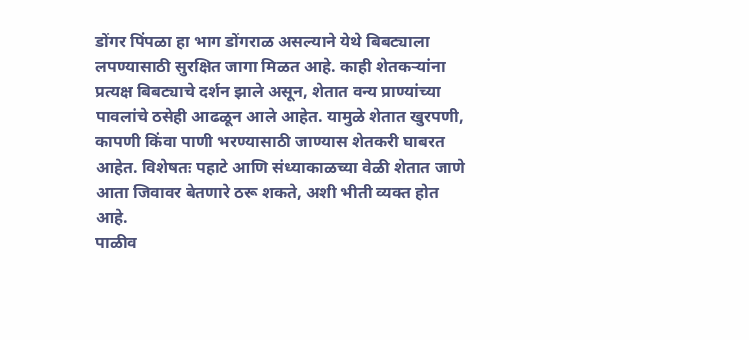डोंगर पिंपळा हा भाग डोंगराळ असल्याने येथे बिबट्याला लपण्यासाठी सुरक्षित जागा मिळत आहे. काही शेतकऱ्यांना प्रत्यक्ष बिबट्याचे दर्शन झाले असून, शेतात वन्य प्राण्यांच्या पावलांचे ठसेही आढळून आले आहेत. यामुळे शेतात खुरपणी, कापणी किंवा पाणी भरण्यासाठी जाण्यास शेतकरी घाबरत आहेत. विशेषतः पहाटे आणि संध्याकाळच्या वेळी शेतात जाणे आता जिवावर बेतणारे ठरू शकते, अशी भीती व्यक्त होत आहे.
पाळीव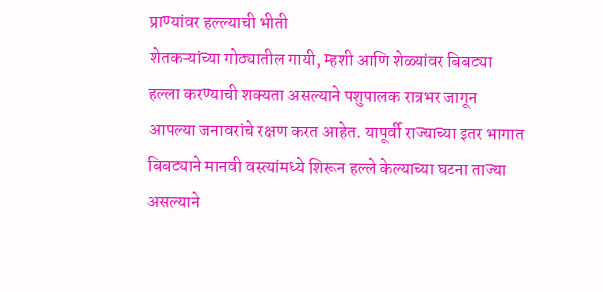प्राण्यांवर हल्ल्याची भीती
शेतकऱ्यांच्या गोठ्यातील गायी, म्हशी आणि शेळ्यांवर बिबट्या हल्ला करण्याची शक्यता असल्याने पशुपालक रात्रभर जागून आपल्या जनावरांचे रक्षण करत आहेत. यापूर्वी राज्याच्या इतर भागात बिबट्याने मानवी वस्त्यांमध्ये शिरून हल्ले केल्याच्या घटना ताज्या असल्याने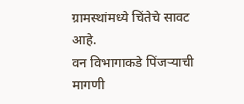ग्रामस्थांमध्ये चिंतेचे सावट आहे.
वन विभागाकडे पिंजऱ्याची मागणी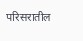परिसरातील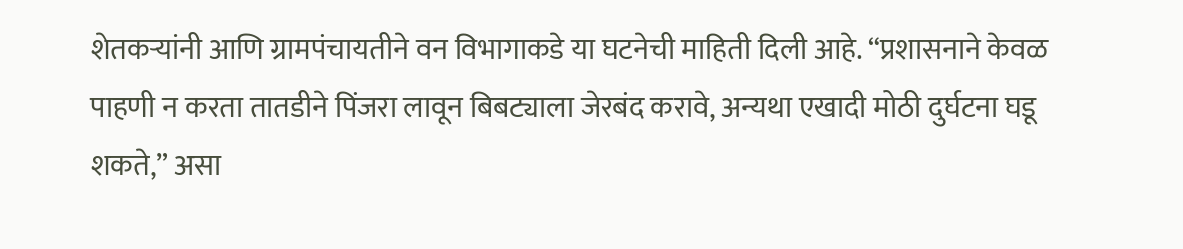शेतकऱ्यांनी आणि ग्रामपंचायतीने वन विभागाकडे या घटनेची माहिती दिली आहे. “प्रशासनाने केवळ पाहणी न करता तातडीने पिंजरा लावून बिबट्याला जेरबंद करावे, अन्यथा एखादी मोठी दुर्घटना घडू शकते,” असा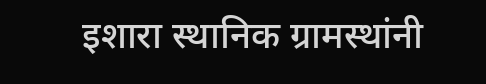इशारा स्थानिक ग्रामस्थांनी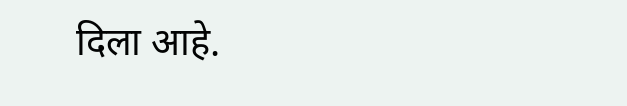दिला आहे.